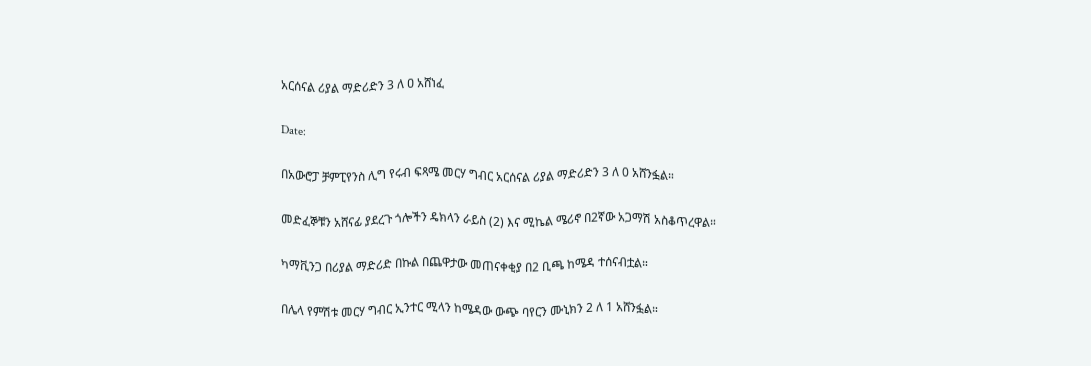አርሰናል ሪያል ማድሪድን 3 ለ ዐ አሸነፈ

Date:

በአውሮፓ ቻምፒየንስ ሊግ የሩብ ፍጻሜ መርሃ ግብር አርሰናል ሪያል ማድሪድን 3 ለ 0 አሸንፏል።

መድፈኞቹን አሸናፊ ያደረጉ ጎሎችን ዴክላን ራይስ (2) እና ሚኬል ሜሪኖ በ2ኛው አጋማሽ አስቆጥረዋል።

ካማቪንጋ በሪያል ማድሪድ በኩል በጨዋታው መጠናቀቂያ በ2 ቢጫ ከሜዳ ተሰናብቷል።

በሌላ የምሽቱ መርሃ ግብር ኢንተር ሚላን ከሜዳው ውጭ ባየርን ሙኒክን 2 ለ 1 አሸንፏል።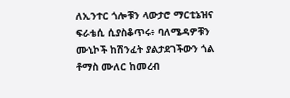ለኢንተር ጎሎቹን ላውታሮ ማርቲኔዝና ፍራቴሲ ሲያስቆጥሩ፥ ባለሜዳዎቹን ሙኒኮች ከሽንፈት ያልታደገችውን ጎል ቶማስ ሙለር ከመረብ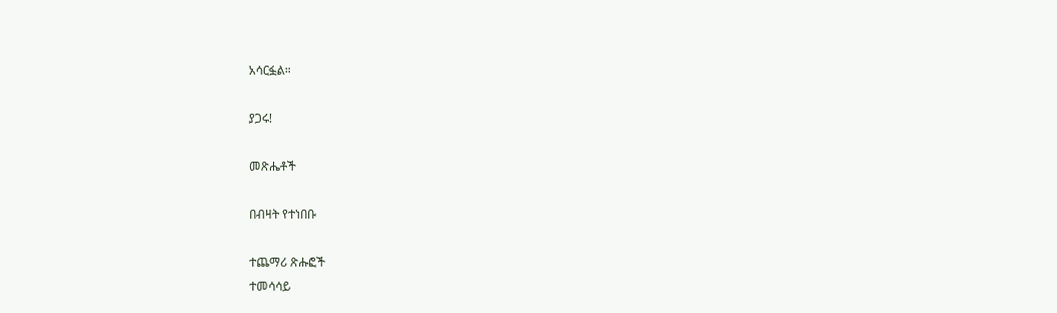አሳርፏል።

ያጋሩ!

መጽሔቶች

በብዛት የተነበቡ

ተጨማሪ ጽሑፎች
ተመሳሳይ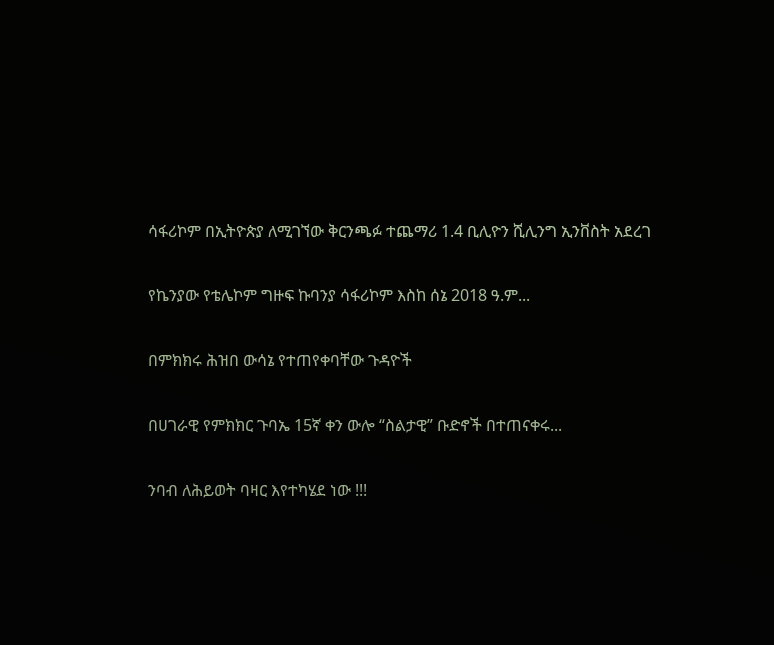ሳፋሪኮም በኢትዮጵያ ለሚገኘው ቅርንጫፉ ተጨማሪ 1.4 ቢሊዮን ሺሊንግ ኢንቨስት አደረገ

የኬንያው የቴሌኮም ግዙፍ ኩባንያ ሳፋሪኮም እስከ ሰኔ 2018 ዓ.ም...

በምክክሩ ሕዝበ ውሳኔ የተጠየቀባቸው ጉዳዮች

በሀገራዊ የምክክር ጉባኤ 15ኛ ቀን ውሎ “ስልታዊ” ቡድኖች በተጠናቀሩ...

ንባብ ለሕይወት ባዛር እየተካሄደ ነው !!!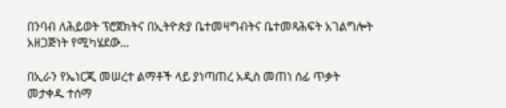በንባብ ለሕይወት ፕሮጀክትና በኢትዮጵያ ቤተመዛግብትና ቤተመጻሕፍት አገልግሎት አዘጋጅነት የሚካሄደው...

በኢራን የኤነርጂ መሠረተ ልማቶች ላይ ያነጣጠረ አዲስ መጠነ ሰፊ ጥቃት መታቀዱ ተሰማ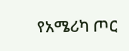የአሜሪካ ጦር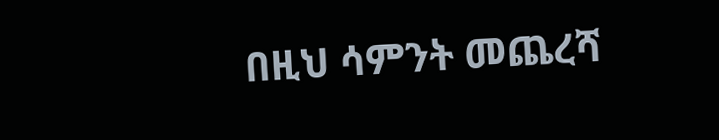በዚህ ሳምንት መጨረሻ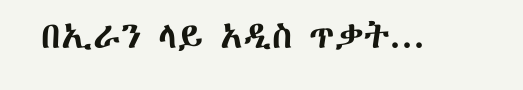በኢራን ላይ አዲስ ጥቃት...